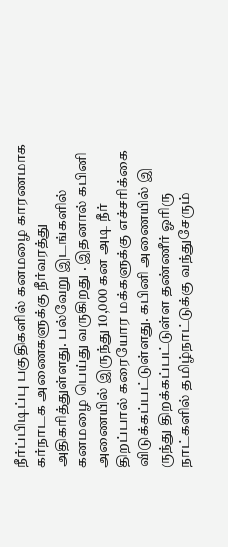நீர்ப்பிடிப்பு பகுதிகளில் கனமழை காரணமாக கர்நாடக அணைகளுக்கு நீர்வரத்து அதிகரித்துள்ளது. பல்வேறு இடங்களில் கனமழை பெய்து வருகிறது . இதனால் கபினி அணையில் இருந்து 10,000 கன அடி நீர் திறப்பால் கரையோர மக்களுக்கு எச்சரிக்கை விடுக்கப்பட்டுள்ளது. கபினி அணையில் இ ருந்து திறக்கப்பட்டுள்ள தண்ணீர் ஓரிரு நாட்களில் தமிழ்நாட்டுக்கு வந்துசேரும்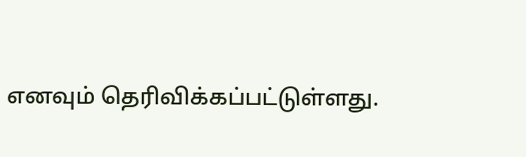எனவும் தெரிவிக்கப்பட்டுள்ளது.